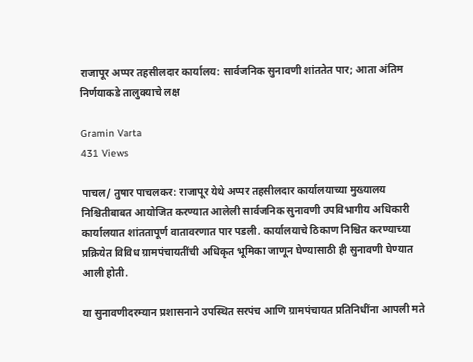राजापूर अप्पर तहसीलदार कार्यालय: सार्वजनिक सुनावणी शांततेत पार; आता अंतिम निर्णयाकडे तालुक्याचे लक्ष

Gramin Varta
431 Views

पाचल/ तुषार पाचलकर: राजापूर येथे अप्पर तहसीलदार कार्यालयाच्या मुख्यालय निश्चितीबाबत आयोजित करण्यात आलेली सार्वजनिक सुनावणी उपविभागीय अधिकारी कार्यालयात शांततापूर्ण वातावरणात पार पडली. कार्यालयाचे ठिकाण निश्चित करण्याच्या प्रक्रियेत विविध ग्रामपंचायतींची अधिकृत भूमिका जाणून घेण्यासाठी ही सुनावणी घेण्यात आली होती.

या सुनावणीदरम्यान प्रशासनाने उपस्थित सरपंच आणि ग्रामपंचायत प्रतिनिधींना आपली मते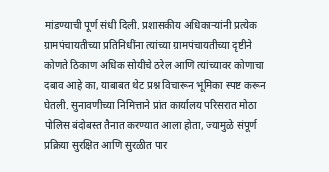मांडण्याची पूर्ण संधी दिली. प्रशासकीय अधिकाऱ्यांनी प्रत्येक ग्रामपंचायतीच्या प्रतिनिधींना त्यांच्या ग्रामपंचायतीच्या दृष्टीने कोणते ठिकाण अधिक सोयीचे ठरेल आणि त्यांच्यावर कोणाचा दबाव आहे का, याबाबत थेट प्रश्न विचारून भूमिका स्पष्ट करून घेतली. सुनावणीच्या निमित्ताने प्रांत कार्यालय परिसरात मोठा पोलिस बंदोबस्त तैनात करण्यात आला होता, ज्यामुळे संपूर्ण प्रक्रिया सुरक्षित आणि सुरळीत पार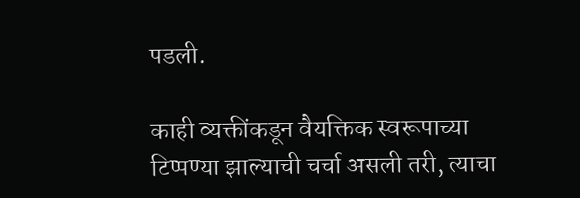पडली.

काही व्यक्तींकडून वैयक्तिक स्वरूपाच्या टिप्पण्या झाल्याची चर्चा असली तरी, त्याचा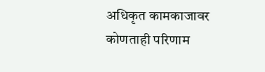अधिकृत कामकाजावर कोणताही परिणाम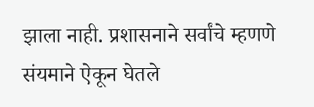झाला नाही. प्रशासनाने सर्वांचे म्हणणे संयमाने ऐकून घेतले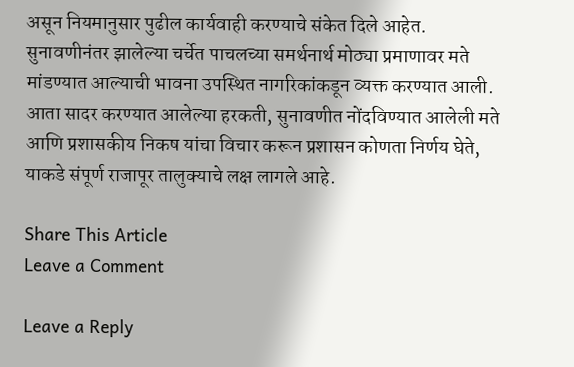असून नियमानुसार पुढील कार्यवाही करण्याचे संकेत दिले आहेत. सुनावणीनंतर झालेल्या चर्चेत पाचलच्या समर्थनार्थ मोठ्या प्रमाणावर मते मांडण्यात आल्याची भावना उपस्थित नागरिकांकडून व्यक्त करण्यात आली. आता सादर करण्यात आलेल्या हरकती, सुनावणीत नोंदविण्यात आलेली मते आणि प्रशासकीय निकष यांचा विचार करून प्रशासन कोणता निर्णय घेते, याकडे संपूर्ण राजापूर तालुक्याचे लक्ष लागले आहे.

Share This Article
Leave a Comment

Leave a Reply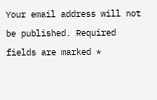Your email address will not be published. Required fields are marked *